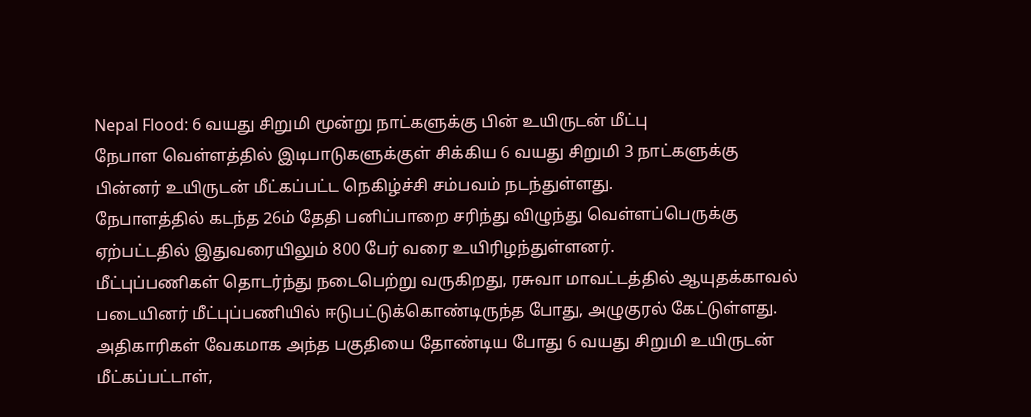Nepal Flood: 6 வயது சிறுமி மூன்று நாட்களுக்கு பின் உயிருடன் மீட்பு
நேபாள வெள்ளத்தில் இடிபாடுகளுக்குள் சிக்கிய 6 வயது சிறுமி 3 நாட்களுக்கு பின்னர் உயிருடன் மீட்கப்பட்ட நெகிழ்ச்சி சம்பவம் நடந்துள்ளது.
நேபாளத்தில் கடந்த 26ம் தேதி பனிப்பாறை சரிந்து விழுந்து வெள்ளப்பெருக்கு ஏற்பட்டதில் இதுவரையிலும் 800 பேர் வரை உயிரிழந்துள்ளனர்.
மீட்புப்பணிகள் தொடர்ந்து நடைபெற்று வருகிறது, ரசுவா மாவட்டத்தில் ஆயுதக்காவல் படையினர் மீட்புப்பணியில் ஈடுபட்டுக்கொண்டிருந்த போது, அழுகுரல் கேட்டுள்ளது.
அதிகாரிகள் வேகமாக அந்த பகுதியை தோண்டிய போது 6 வயது சிறுமி உயிருடன் மீட்கப்பட்டாள்,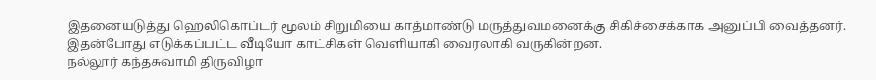இதனையடுத்து ஹெலிகொப்டர் மூலம் சிறுமியை காத்மாண்டு மருத்துவமனைக்கு சிகிச்சைக்காக அனுப்பி வைத்தனர்.
இதன்போது எடுக்கப்பட்ட வீடியோ காட்சிகள் வெளியாகி வைரலாகி வருகின்றன.
நல்லூர் கந்தசுவாமி திருவிழா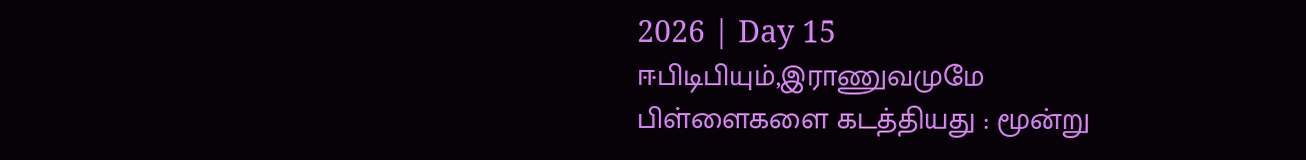2026 | Day 15
ஈபிடிபியும்,இராணுவமுமே பிள்ளைகளை கடத்தியது : மூன்று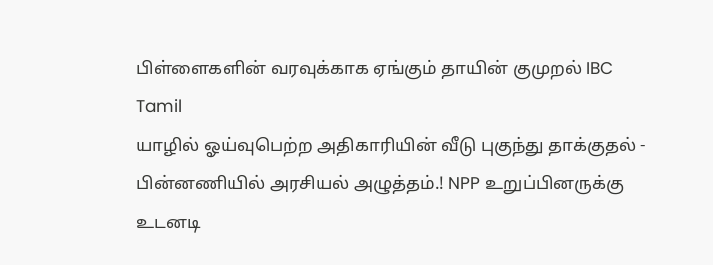பிள்ளைகளின் வரவுக்காக ஏங்கும் தாயின் குமுறல் IBC Tamil
யாழில் ஓய்வுபெற்ற அதிகாரியின் வீடு புகுந்து தாக்குதல் - பின்னணியில் அரசியல் அழுத்தம்.! NPP உறுப்பினருக்கு உடனடி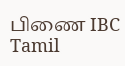பிணை IBC Tamil